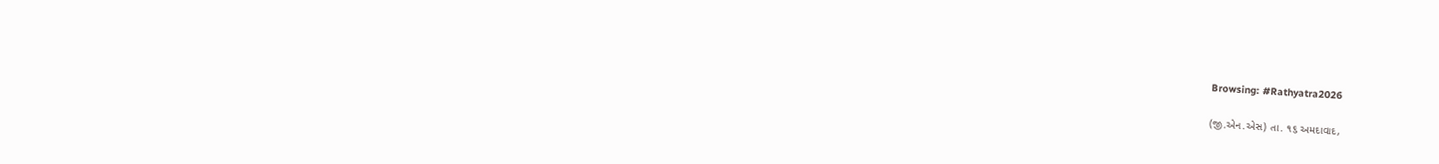Browsing: #Rathyatra2026

(જી.એન.એસ) તા. ૧૬ અમદાવાદ,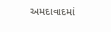અમદાવાદમાં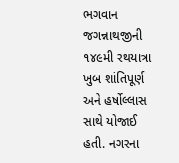ભગવાન જગન્નાથજીની ૧૪૯મી રથયાત્રા ખુબ શાંતિપૂર્ણ અને હર્ષોલ્લાસ સાથે યોજાઈ હતી. નગરના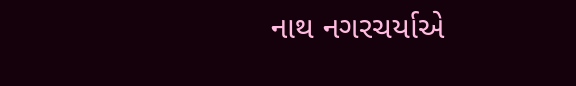નાથ નગરચર્યાએ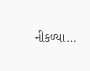નીકળ્યા…